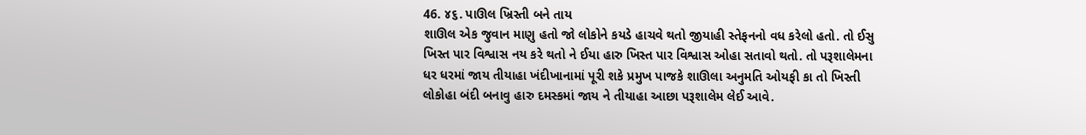46. ૪૬. પાઊલ ખ્રિસ્તી બને તાય
શાઊલ એક જુવાન માણુ હતો જો લોકોને કયડે હાચવે થતો જીયાહી સ્તેફનનો વધ કરેલો હતો. તો ઈસુ ખિસ્ત પાર વિશ્વાસ નય કરે થતો ને ઈયા હારુ ખિસ્ત પાર વિશ્વાસ ઓહા સતાવો થતો. તો પરૂશાલેમના ધર ધરમાં જાય તીયાહા ખંદીખાનામાં પૂરી શકે પ્રમુખ પાજકે શાઊલા અનુમતિ ઓયફી કા તો ખિસ્તી લોકોહા બંદી બનાવુ હારુ દમસ્કમાં જાય ને તીયાહા આછા પરૂશાલેમ લેઈ આવે.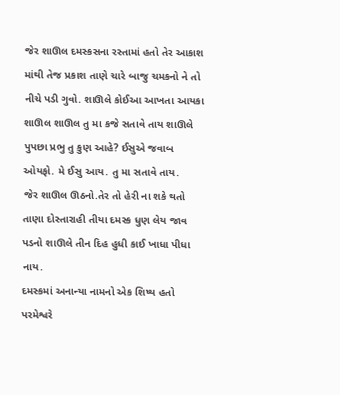જેર શાઊલ દમસ્કસના રસ્તામાં હતો તેર આકાશ માંથી તેજ પ્રકાશ તાણે ચારે બાજુ ચમકનો ને તો નીચે પડી ગુવો. શાઊલે કોઈઆ આખતા આયકા શાઊલ શાઊલ તુ મા કજે સતાવે તાય શાઊલે પુપછા પ્રભુ તુ કુણ આહે? ઈસુએ જવાબ ઓયફો. મે ઈસુ આય. તુ મા સતાવે તાય.
જેર શાઊલ ઊઠનો.તેર તો હેરી ના શકે થતો તાણા દોસ્તારાહી તીયા દમસ્ક ધુણ લેય જાવ પડનો શાઊલે તીન દિહ હુધી કાઈ ખાધા પીધા નાય.
દમસ્કમાં અનાન્યા નામનો એક શિષ્ય હતો પરમેશ્વરે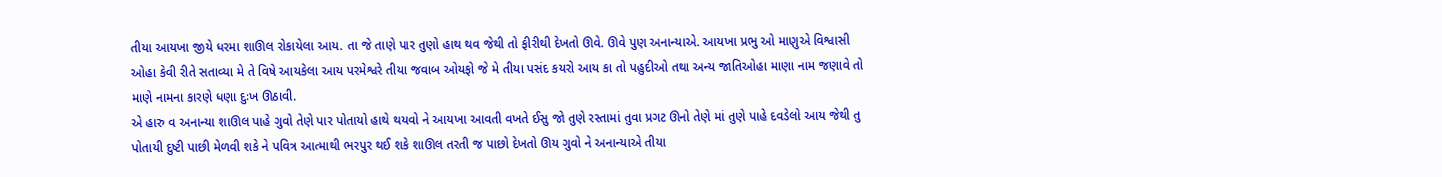તીયા આયખા જીયે ધરમા શાઊલ રોકાયેલા આય. તા જે તાણે પાર તુણો હાથ થવ જેથી તો ફીરીથી દેખતો ઊવે. ઊવે પુણ અનાન્યાએ. આયખા પ્રભુ ઓ માણુએ વિશ્વાસી ઓહા કેવી રીતે સતાવ્યા મે તે વિષે આયકેલા આય પરમેશ્વરે તીયા જવાબ ઓયફો જે મે તીયા પસંદ કયરો આય કા તો પહુદીઓ તથા અન્ય જાતિઓહા માણા નામ જણાવે તો માણે નામના કારણે ધણા દુઃખ ઊઠાવી.
એ હારુ વ અનાન્યા શાઊલ પાહે ગુવો તેણે પાર પોતાયો હાથે થયવો ને આયખા આવતી વખતે ઈસુ જો તુણે રસ્તામાં તુવા પ્રગટ ઊનો તેણે માં તુણે પાહે દવડેલો આય જેથી તુ પોતાયી દુષ્ટી પાછી મેળવી શકે ને પવિત્ર આત્માથી ભરપુર થઈ શકે શાઊલ તરતી જ પાછો દેખતો ઊય ગુવો ને અનાન્યાએ તીયા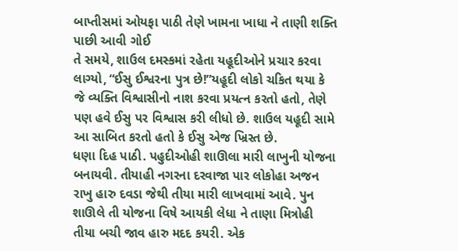બાપ્તીસમાં ઓયફા પાઠી તેણે ખામના ખાધા ને તાણી શક્તિ પાછી આવી ગોઈ
તે સમયે, શાઉલ દમસ્કમાં રહેતા યહૂદીઓને પ્રચાર કરવા લાગ્યો, “ઈસુ ઈશ્વરના પુત્ર છે!”યહૂદી લોકો ચકિત થયા કે જે વ્યક્તિ વિશ્વાસીનો નાશ કરવા પ્રયત્ન કરતો હતો, તેણે પણ હવે ઈસુ પર વિશ્વાસ કરી લીધો છે. શાઉલ યહૂદી સામે આ સાબિત કરતો હતો કે ઈસુ એજ ખ્રિસ્ત છે.
ધણા દિહ પાઠી. પહુદીઓહી શાઊલા મારી લાખુની યોજના બનાયવી. તીયાહી નગરના દરવાજા પાર લોકોહા અજન રાખુ હારુ દવડા જેથી તીયા મારી લાખવામાં આવે. પુન શાઊલે તી યોજના વિષે આયકી લેધા ને તાણા મિત્રોહી તીયા બચી જાવ હારુ મદદ કયરી. એક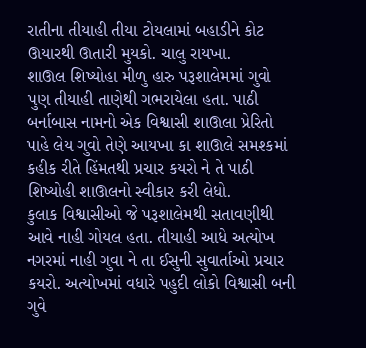રાતીના તીયાહી તીયા ટોયલામાં બહાડીને કોટ ઊયારથી ઊતારી મુયકો. ચાલુ રાયખા.
શાઊલ શિષ્યોહા મીળુ હારુ પરૂશાલેમમાં ગુવો પુણ તીયાહી તાણેથી ગભરાયેલા હતા. પાઠી બર્નાબાસ નામનો એક વિશ્વાસી શાઊલા પ્રેરિતો પાહે લેય ગુવો તેણે આયખા કા શાઊલે સમશ્કમાં કહીક રીતે હિંમતથી પ્રચાર કયરો ને તે પાઠી શિષ્યોહી શાઊલનો સ્વીકાર કરી લેધો.
કુલાક વિશ્વાસીઓ જે પરૂશાલેમથી સતાવણીથી આવે નાહી ગોયલ હતા. તીયાહી આધે અત્યોખ નગરમાં નાહી ગુવા ને તા ઈસુની સુવાર્તાઓ પ્રચાર કયરો. અત્યોખમાં વધારે પહુદી લોકો વિશ્વાસી બની ગુવે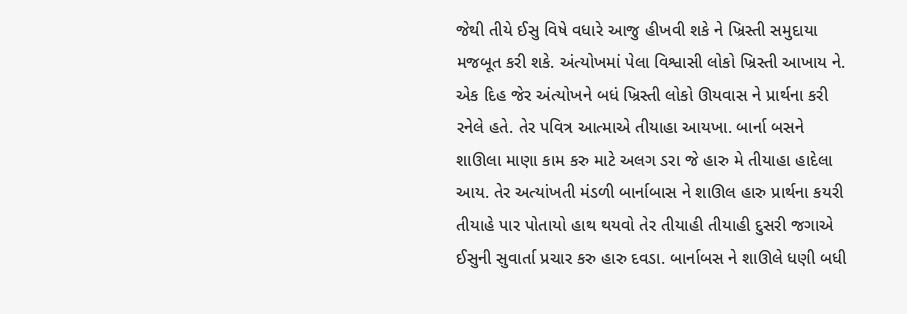જેથી તીયે ઈસુ વિષે વધારે આજુ હીખવી શકે ને ખ્રિસ્તી સમુદાયા મજબૂત કરી શકે. અંત્યોખમાં પેલા વિશ્વાસી લોકો ખ્રિસ્તી આખાય ને.
એક દિહ જેર અંત્યોખને બધં ખ્રિસ્તી લોકો ઊયવાસ ને પ્રાર્થના કરી રનેલે હતે. તેર પવિત્ર આત્માએ તીયાહા આયખા. બાર્ના બસને શાઊલા માણા કામ કરુ માટે અલગ ડરા જે હારુ મે તીયાહા હાદેલા આય. તેર અત્યાંખતી મંડળી બાર્નાબાસ ને શાઊલ હારુ પ્રાર્થના કયરી તીયાહે પાર પોતાયો હાથ થયવો તેર તીયાહી તીયાહી દુસરી જગાએ ઈસુની સુવાર્તા પ્રચાર કરુ હારુ દવડા. બાર્નાબસ ને શાઊલે ધણી બધી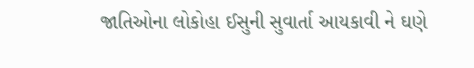જાતિઓના લોકોહા ઈસુની સુવાર્તા આયકાવી ને ઘણે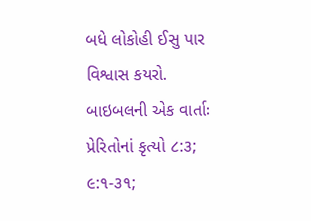બધે લોકોહી ઈસુ પાર વિશ્વાસ કયરો.
બાઇબલની એક વાર્તાઃ પ્રેરિતોનાં કૃત્યો ૮:૩; ૯:૧-૩૧;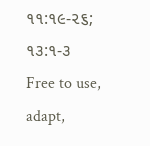૧૧:૧૯-૨૬; ૧૩:૧-૩
Free to use, adapt,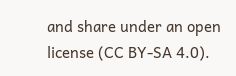and share under an open license (CC BY-SA 4.0).